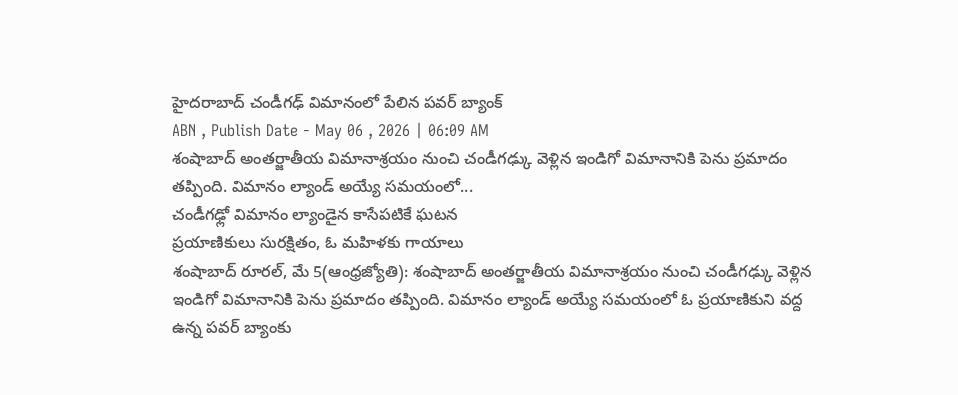హైదరాబాద్ చండీగఢ్ విమానంలో పేలిన పవర్ బ్యాంక్
ABN , Publish Date - May 06 , 2026 | 06:09 AM
శంషాబాద్ అంతర్జాతీయ విమానాశ్రయం నుంచి చండీగఢ్కు వెళ్లిన ఇండిగో విమానానికి పెను ప్రమాదం తప్పింది. విమానం ల్యాండ్ అయ్యే సమయంలో...
చండీగఢ్లో విమానం ల్యాండైన కాసేపటికే ఘటన
ప్రయాణికులు సురక్షితం, ఓ మహిళకు గాయాలు
శంషాబాద్ రూరల్, మే 5(ఆంధ్రజ్యోతి): శంషాబాద్ అంతర్జాతీయ విమానాశ్రయం నుంచి చండీగఢ్కు వెళ్లిన ఇండిగో విమానానికి పెను ప్రమాదం తప్పింది. విమానం ల్యాండ్ అయ్యే సమయంలో ఓ ప్రయాణికుని వద్ద ఉన్న పవర్ బ్యాంకు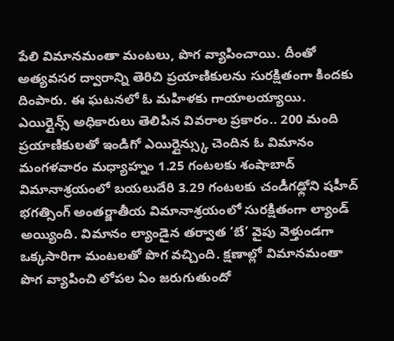పేలి విమానమంతా మంటలు, పొగ వ్యాపించాయి. దీంతో అత్యవసర ద్వారాన్ని తెరిచి ప్రయాణికులను సురక్షితంగా కిందకు దింపారు. ఈ ఘటనలో ఓ మహిళకు గాయాలయ్యాయి. ఎయిర్లైన్స్ అధికారులు తెలిపిన వివరాల ప్రకారం.. 200 మంది ప్రయాణికులతో ఇండిగో ఎయిర్లైన్స్కు చెందిన ఓ విమానం మంగళవారం మధ్యాహ్నం 1.25 గంటలకు శంషాబాద్ విమానాశ్రయంలో బయలుదేరి 3.29 గంటలకు చండీగఢ్లోని షహీద్ భగత్సింగ్ అంతర్జాతీయ విమానాశ్రయంలో సురక్షితంగా ల్యాండ్ అయ్యింది. విమానం ల్యాండైన తర్వాత ‘బే’ వైపు వెళ్తుండగా ఒక్కసారిగా మంటలతో పొగ వచ్చింది. క్షణాల్లో విమానమంతా పొగ వ్యాపించి లోపల ఏం జరుగుతుందో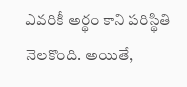ఎవరికీ అర్థం కాని పరిస్థితి నెలకొంది. అయితే,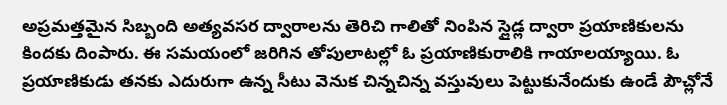అప్రమత్తమైన సిబ్బంది అత్యవసర ద్వారాలను తెరిచి గాలితో నింపిన స్లైడ్ల ద్వారా ప్రయాణికులను కిందకు దింపారు. ఈ సమయంలో జరిగిన తోపులాటల్లో ఓ ప్రయాణికురాలికి గాయాలయ్యాయి. ఓ ప్రయాణికుడు తనకు ఎదురుగా ఉన్న సీటు వెనుక చిన్నచిన్న వస్తువులు పెట్టుకునేందుకు ఉండే పౌచ్లోనే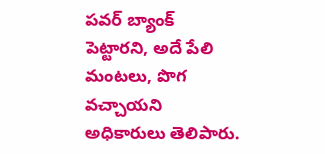పవర్ బ్యాంక్ పెట్టారని, అదే పేలి మంటలు, పొగ వచ్చాయని అధికారులు తెలిపారు.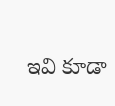ఇవి కూడా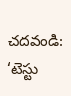చదవండి:
‘టెస్టు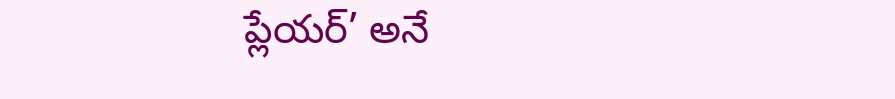ప్లేయర్’ అనే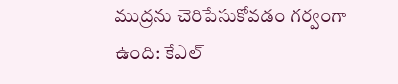ముద్రను చెరిపేసుకోవడం గర్వంగా ఉంది: కేఎల్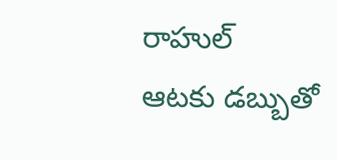రాహుల్
ఆటకు డబ్బుతో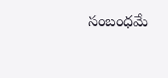సంబంధమే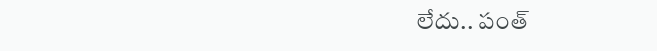లేదు.. పంత్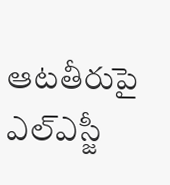ఆటతీరుపై ఎల్ఎస్జీ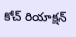కోచ్ రియాక్షన్